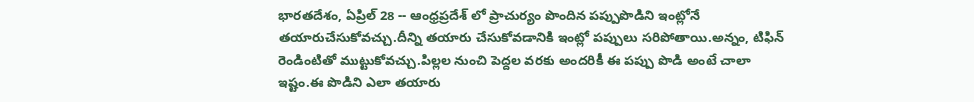భారతదేశం, ఏప్రిల్ 28 -- ఆంధ్రప్రదేశ్ లో ప్రాచుర్యం పొందిన పప్పుపొడిని ఇంట్లోనే తయారుచేసుకోవచ్చు.దీన్ని తయారు చేసుకోవడానికి ఇంట్లో పప్పులు సరిపోతాయి.అన్నం, టిఫిన్ రెండింటితో ముట్టుకోవచ్చు.పిల్లల నుంచి పెద్దల వరకు అందరికీ ఈ పప్పు పొడి అంటే చాలా ఇష్టం.ఈ పొడిని ఎలా తయారు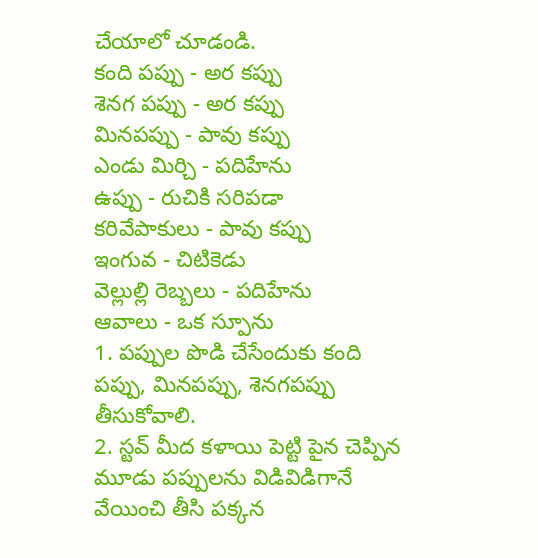చేయాలో చూడండి.
కంది పప్పు - అర కప్పు
శెనగ పప్పు - అర కప్పు
మినపప్పు - పావు కప్పు
ఎండు మిర్చి - పదిహేను
ఉప్పు - రుచికి సరిపడా
కరివేపాకులు - పావు కప్పు
ఇంగువ - చిటికెడు
వెల్లుల్లి రెబ్బలు - పదిహేను
ఆవాలు - ఒక స్పూను
1. పప్పుల పొడి చేసేందుకు కంది పప్పు, మినపప్పు, శెనగపప్పు తీసుకోవాలి.
2. స్టవ్ మీద కళాయి పెట్టి పైన చెప్పిన మూడు పప్పులను విడివిడిగానే వేయించి తీసి పక్కన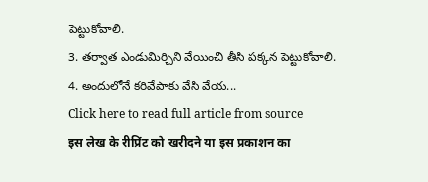పెట్టుకోవాలి.
3. తర్వాత ఎండుమిర్చిని వేయించి తీసి పక్కన పెట్టుకోవాలి.
4. అందులోనే కరివేపాకు వేసి వేయ...
Click here to read full article from source
इस लेख के रीप्रिंट को खरीदने या इस प्रकाशन का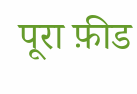पूरा फ़ीड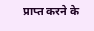प्राप्त करने के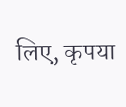लिए, कृपया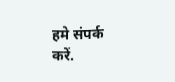हमे संपर्क करें.